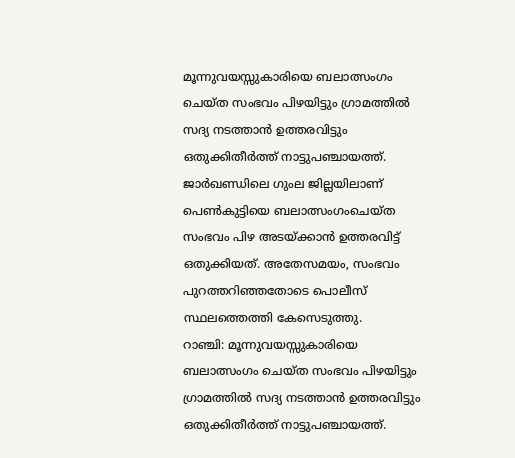മൂന്നുവയസ്സുകാരിയെ ബലാത്സംഗം ചെയ്ത സംഭവം പിഴയിട്ടും ഗ്രാമത്തിൽ സദ്യ നടത്താൻ ഉത്തരവിട്ടും ഒതുക്കിതീർത്ത് നാട്ടുപഞ്ചായത്ത്. ജാർഖണ്ഡിലെ ഗുംല ജില്ലയിലാണ് പെൺകുട്ടിയെ ബലാത്സംഗംചെയ്ത സംഭവം പിഴ അടയ്ക്കാൻ ഉത്തരവിട്ട് ഒതുക്കിയത്. അതേസമയം, സംഭവം പുറത്തറിഞ്ഞതോടെ പൊലീസ് സ്ഥലത്തെത്തി കേസെടുത്തു.
റാഞ്ചി: മൂന്നുവയസ്സുകാരിയെ ബലാത്സംഗം ചെയ്ത സംഭവം പിഴയിട്ടും ഗ്രാമത്തിൽ സദ്യ നടത്താൻ ഉത്തരവിട്ടും ഒതുക്കിതീർത്ത് നാട്ടുപഞ്ചായത്ത്.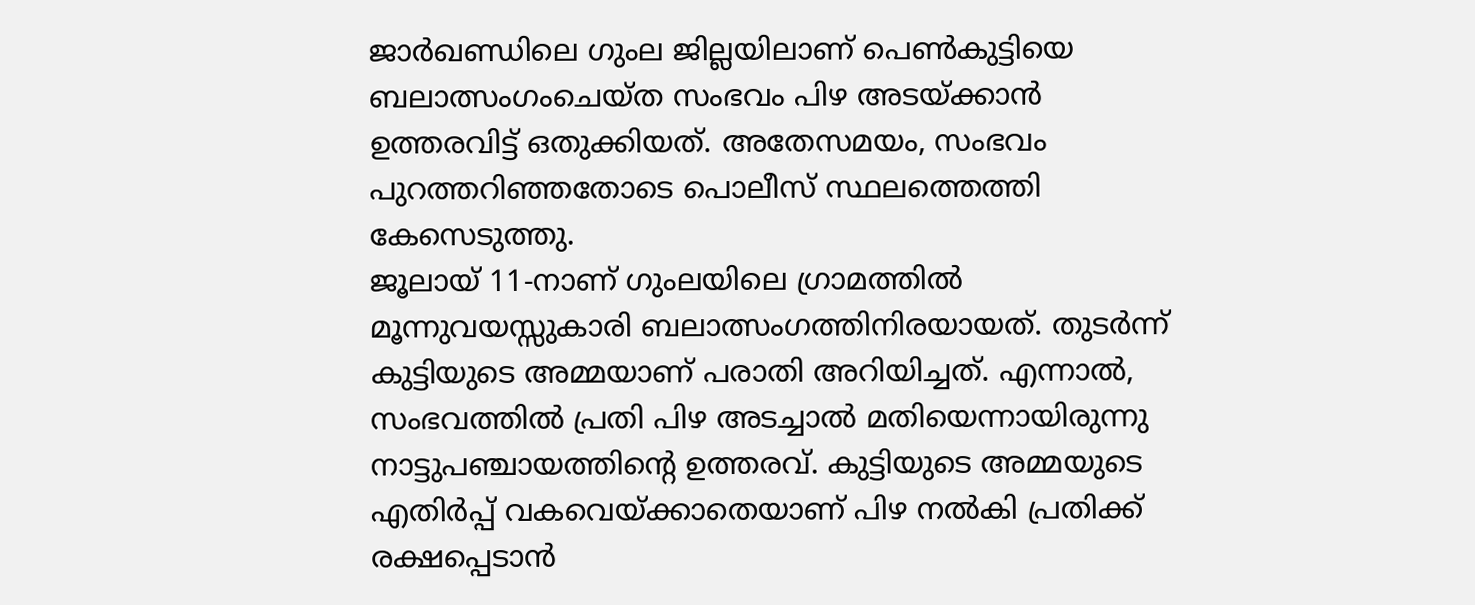ജാർഖണ്ഡിലെ ഗുംല ജില്ലയിലാണ് പെൺകുട്ടിയെ ബലാത്സംഗംചെയ്ത സംഭവം പിഴ അടയ്ക്കാൻ ഉത്തരവിട്ട് ഒതുക്കിയത്. അതേസമയം, സംഭവം പുറത്തറിഞ്ഞതോടെ പൊലീസ് സ്ഥലത്തെത്തി കേസെടുത്തു.
ജൂലായ് 11-നാണ് ഗുംലയിലെ ഗ്രാമത്തിൽ മൂന്നുവയസ്സുകാരി ബലാത്സംഗത്തിനിരയായത്. തുടർന്ന് കുട്ടിയുടെ അമ്മയാണ് പരാതി അറിയിച്ചത്. എന്നാൽ, സംഭവത്തിൽ പ്രതി പിഴ അടച്ചാൽ മതിയെന്നായിരുന്നു നാട്ടുപഞ്ചായത്തിന്റെ ഉത്തരവ്. കുട്ടിയുടെ അമ്മയുടെ എതിർപ്പ് വകവെയ്ക്കാതെയാണ് പിഴ നൽകി പ്രതിക്ക് രക്ഷപ്പെടാൻ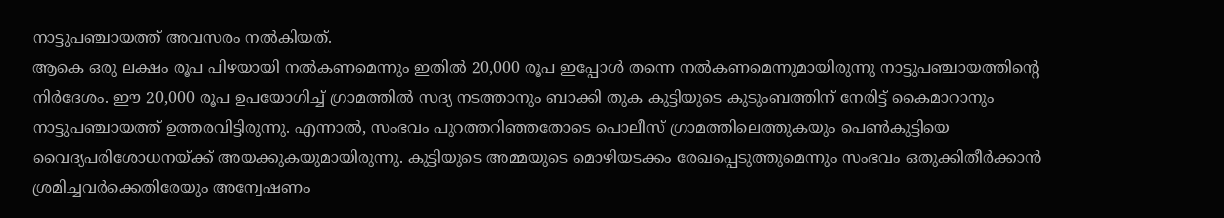നാട്ടുപഞ്ചായത്ത് അവസരം നൽകിയത്.
ആകെ ഒരു ലക്ഷം രൂപ പിഴയായി നൽകണമെന്നും ഇതിൽ 20,000 രൂപ ഇപ്പോൾ തന്നെ നൽകണമെന്നുമായിരുന്നു നാട്ടുപഞ്ചായത്തിന്റെ നിർദേശം. ഈ 20,000 രൂപ ഉപയോഗിച്ച് ഗ്രാമത്തിൽ സദ്യ നടത്താനും ബാക്കി തുക കുട്ടിയുടെ കുടുംബത്തിന് നേരിട്ട് കൈമാറാനും നാട്ടുപഞ്ചായത്ത് ഉത്തരവിട്ടിരുന്നു. എന്നാൽ, സംഭവം പുറത്തറിഞ്ഞതോടെ പൊലീസ് ഗ്രാമത്തിലെത്തുകയും പെൺകുട്ടിയെ വൈദ്യപരിശോധനയ്ക്ക് അയക്കുകയുമായിരുന്നു. കുട്ടിയുടെ അമ്മയുടെ മൊഴിയടക്കം രേഖപ്പെടുത്തുമെന്നും സംഭവം ഒതുക്കിതീർക്കാൻ ശ്രമിച്ചവർക്കെതിരേയും അന്വേഷണം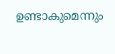ഉണ്ടാകുമെന്നും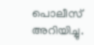പൊലീസ് അറിയിച്ചു.